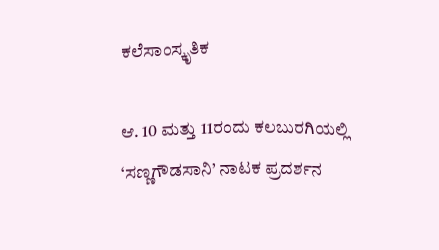ಕಲೆಸಾಂಸ್ಕೃತಿಕ

ಆ. 10 ಮತ್ತು 11ರಂದು ಕಲಬುರಗಿಯಲ್ಲಿ ‘ಸಣ್ಣಗೌಡಸಾನಿ’ ನಾಟಕ ಪ್ರದರ್ಶನ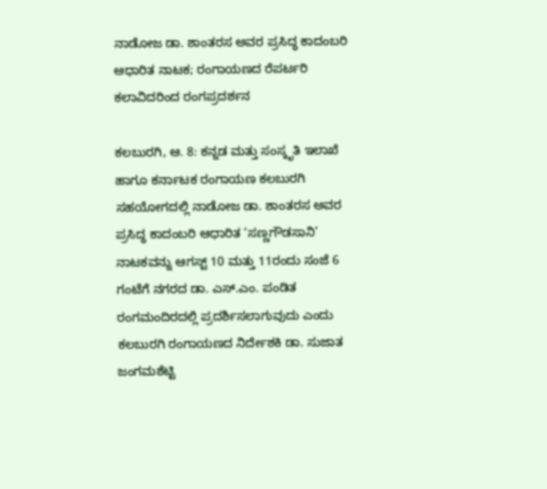ನಾಡೋಜ ಡಾ. ಶಾಂತರಸ ಅವರ ಪ್ರಸಿದ್ಧ ಕಾದಂಬರಿ ಆಧಾರಿತ ನಾಟಕ; ರಂಗಾಯಣದ ರೆಪರ್ಟರಿ ಕಲಾವಿದರಿಂದ ರಂಗಪ್ರದರ್ಶನ

ಕಲಬುರಗಿ, ಆ. 8: ಕನ್ನಡ ಮತ್ತು ಸಂಸ್ಕೃತಿ ಇಲಾಖೆ ಹಾಗೂ ಕರ್ನಾಟಕ ರಂಗಾಯಣ ಕಲಬುರಗಿ ಸಹಯೋಗದಲ್ಲಿ ನಾಡೋಜ ಡಾ. ಶಾಂತರಸ ಅವರ ಪ್ರಸಿದ್ಧ ಕಾದಂಬರಿ ಆಧಾರಿತ ‘ಸಣ್ಣಗೌಡಸಾನಿ’ ನಾಟಕವನ್ನು ಆಗಸ್ಟ್ 10 ಮತ್ತು 11ರಂದು ಸಂಜೆ 6 ಗಂಟೆಗೆ ನಗರದ ಡಾ. ಎಸ್.ಎಂ. ಪಂಡಿತ ರಂಗಮಂದಿರದಲ್ಲಿ ಪ್ರದರ್ಶಿಸಲಾಗುವುದು ಎಂದು ಕಲಬುರಗಿ ರಂಗಾಯಣದ ನಿರ್ದೇಶಕಿ ಡಾ. ಸುಜಾತ ಜಂಗಮಶೆಟ್ಟಿ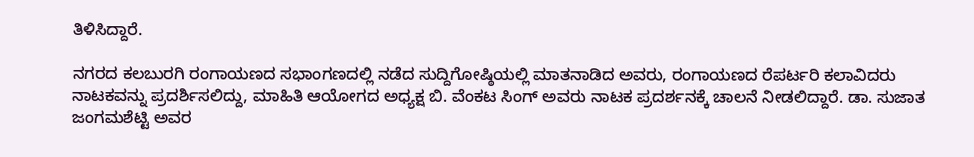ತಿಳಿಸಿದ್ದಾರೆ.

ನಗರದ ಕಲಬುರಗಿ ರಂಗಾಯಣದ ಸಭಾಂಗಣದಲ್ಲಿ ನಡೆದ ಸುದ್ದಿಗೋಷ್ಠಿಯಲ್ಲಿ ಮಾತನಾಡಿದ ಅವರು, ರಂಗಾಯಣದ ರೆಪರ್ಟರಿ ಕಲಾವಿದರು ನಾಟಕವನ್ನು ಪ್ರದರ್ಶಿಸಲಿದ್ದು, ಮಾಹಿತಿ ಆಯೋಗದ ಅಧ್ಯಕ್ಷ ಬಿ. ವೆಂಕಟ ಸಿಂಗ್ ಅವರು ನಾಟಕ ಪ್ರದರ್ಶನಕ್ಕೆ ಚಾಲನೆ ನೀಡಲಿದ್ದಾರೆ. ಡಾ. ಸುಜಾತ ಜಂಗಮಶೆಟ್ಟಿ ಅವರ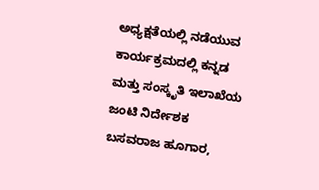ಅಧ್ಯಕ್ಷತೆಯಲ್ಲಿ ನಡೆಯುವ ಕಾರ್ಯಕ್ರಮದಲ್ಲಿ ಕನ್ನಡ ಮತ್ತು ಸಂಸ್ಕೃತಿ ಇಲಾಖೆಯ ಜಂಟಿ ನಿರ್ದೇಶಕ ಬಸವರಾಜ ಹೂಗಾರ,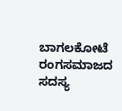ಬಾಗಲಕೋಟೆ ರಂಗಸಮಾಜದ ಸದಸ್ಯ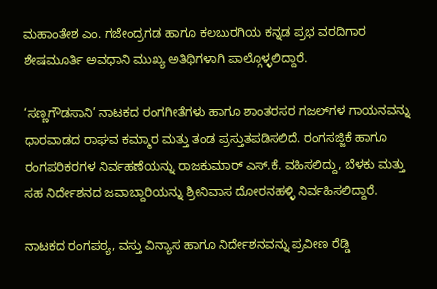ಮಹಾಂತೇಶ ಎಂ. ಗಜೇಂದ್ರಗಡ ಹಾಗೂ ಕಲಬುರಗಿಯ ಕನ್ನಡ ಪ್ರಭ ವರದಿಗಾರ ಶೇಷಮೂರ್ತಿ ಅವಧಾನಿ ಮುಖ್ಯ ಅತಿಥಿಗಳಾಗಿ ಪಾಲ್ಗೊಳ್ಳಲಿದ್ದಾರೆ.

‘ಸಣ್ಣಗೌಡಸಾನಿ’ ನಾಟಕದ ರಂಗಗೀತೆಗಳು ಹಾಗೂ ಶಾಂತರಸರ ಗಜಲ್‌ಗಳ ಗಾಯನವನ್ನು ಧಾರವಾಡದ ರಾಘವ ಕಮ್ಮಾರ ಮತ್ತು ತಂಡ ಪ್ರಸ್ತುತಪಡಿಸಲಿದೆ. ರಂಗಸಜ್ಜಿಕೆ ಹಾಗೂ ರಂಗಪರಿಕರಗಳ ನಿರ್ವಹಣೆಯನ್ನು ರಾಜಕುಮಾರ್ ಎಸ್.ಕೆ. ವಹಿಸಲಿದ್ದು, ಬೆಳಕು ಮತ್ತು ಸಹ ನಿರ್ದೇಶನದ ಜವಾಬ್ದಾರಿಯನ್ನು ಶ್ರೀನಿವಾಸ ದೋರನಹಳ್ಳಿ ನಿರ್ವಹಿಸಲಿದ್ದಾರೆ.

ನಾಟಕದ ರಂಗಪಠ್ಯ, ವಸ್ತು ವಿನ್ಯಾಸ ಹಾಗೂ ನಿರ್ದೇಶನವನ್ನು ಪ್ರವೀಣ ರೆಡ್ಡಿ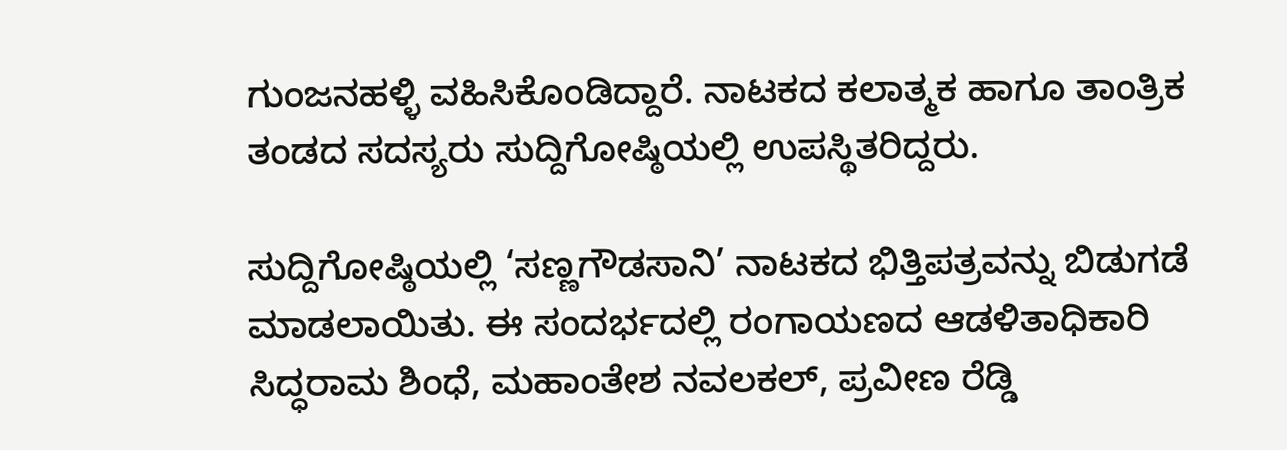ಗುಂಜನಹಳ್ಳಿ ವಹಿಸಿಕೊಂಡಿದ್ದಾರೆ. ನಾಟಕದ ಕಲಾತ್ಮಕ ಹಾಗೂ ತಾಂತ್ರಿಕ ತಂಡದ ಸದಸ್ಯರು ಸುದ್ದಿಗೋಷ್ಠಿಯಲ್ಲಿ ಉಪಸ್ಥಿತರಿದ್ದರು.

ಸುದ್ದಿಗೋಷ್ಠಿಯಲ್ಲಿ ‘ಸಣ್ಣಗೌಡಸಾನಿ’ ನಾಟಕದ ಭಿತ್ತಿಪತ್ರವನ್ನು ಬಿಡುಗಡೆ ಮಾಡಲಾಯಿತು. ಈ ಸಂದರ್ಭದಲ್ಲಿ ರಂಗಾಯಣದ ಆಡಳಿತಾಧಿಕಾರಿ ಸಿದ್ಧರಾಮ ಶಿಂಧೆ, ಮಹಾಂತೇಶ ನವಲಕಲ್, ಪ್ರವೀಣ ರೆಡ್ಡಿ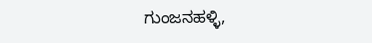ಗುಂಜನಹಳ್ಳಿ,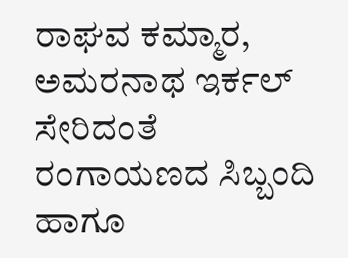ರಾಘವ ಕಮ್ಮಾರ, ಅಮರನಾಥ ಇರ್ಕಲ್ ಸೇರಿದಂತೆ ರಂಗಾಯಣದ ಸಿಬ್ಬಂದಿ ಹಾಗೂ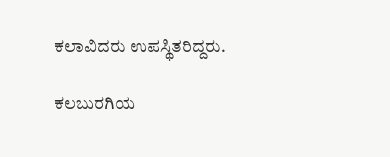ಕಲಾವಿದರು ಉಪಸ್ಥಿತರಿದ್ದರು.

ಕಲಬುರಗಿಯ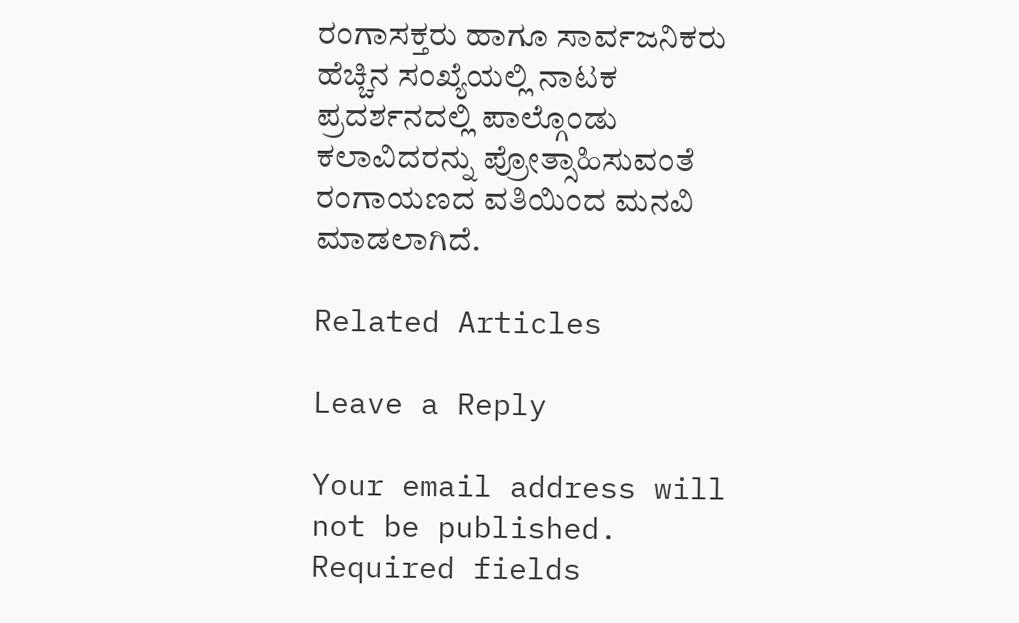ರಂಗಾಸಕ್ತರು ಹಾಗೂ ಸಾರ್ವಜನಿಕರು ಹೆಚ್ಚಿನ ಸಂಖ್ಯೆಯಲ್ಲಿ ನಾಟಕ ಪ್ರದರ್ಶನದಲ್ಲಿ ಪಾಲ್ಗೊಂಡು ಕಲಾವಿದರನ್ನು ಪ್ರೋತ್ಸಾಹಿಸುವಂತೆ ರಂಗಾಯಣದ ವತಿಯಿಂದ ಮನವಿ ಮಾಡಲಾಗಿದೆ.

Related Articles

Leave a Reply

Your email address will not be published. Required fields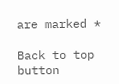are marked *

Back to top button